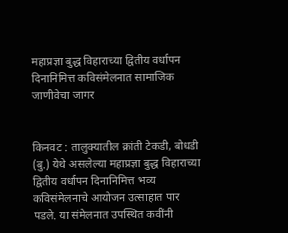महाप्रज्ञा बुद्ध विहाराच्या द्वितीय वर्धापन दिनानिमित्त कविसंमेलनात सामाजिक जाणीवेचा जागर


किनवट : तालुक्यातील क्रांती टेकडी, बोधडी (बु.) येथे असलेल्या महाप्रज्ञा बुद्ध विहाराच्या द्वितीय वर्धापन दिनानिमित्त भव्य कविसंमेलनाचे आयोजन उत्साहात पार पडले. या संमेलनात उपस्थित कवींनी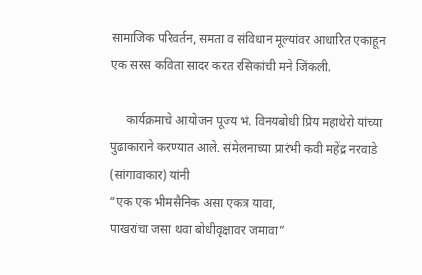सामाजिक परिवर्तन, समता व संविधान मूल्यांवर आधारित एकाहून एक सरस कविता सादर करत रसिकांची मने जिंकली.

     कार्यक्रमाचे आयोजन पूज्य भं. विनयबोधी प्रिय महाथेरो यांच्या पुढाकाराने करण्यात आले. संमेलनाच्या प्रारंभी कवी महेंद्र नरवाडे (सांगावाकार) यांनी
“एक एक भीमसैनिक असा एकत्र यावा,
पाखरांचा जसा थवा बोधीवृक्षावर जमावा”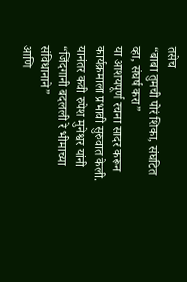तसेच
“बाबा तुमची पोरं शिका, संघटित व्हा, संघर्ष करा”
या आशयपूर्ण रचना सादर करून कार्यक्रमाला प्रभावी सुरुवात केली.
यानंतर कवी रुपेश मुनेश्वर यांनी
“जिंदगानी बदलली रे भीमाच्या संविधानाने”
आणि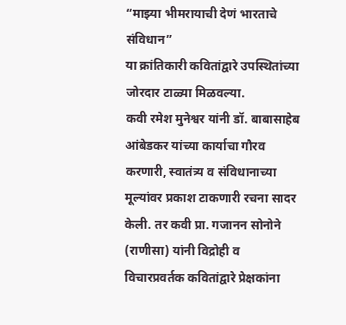“माझ्या भीमरायाची देणं भारताचे संविधान”
या क्रांतिकारी कवितांद्वारे उपस्थितांच्या जोरदार टाळ्या मिळवल्या.
कवी रमेश मुनेश्वर यांनी डॉ. बाबासाहेब आंबेडकर यांच्या कार्याचा गौरव करणारी, स्वातंत्र्य व संविधानाच्या मूल्यांवर प्रकाश टाकणारी रचना सादर केली. तर कवी प्रा. गजानन सोनोने (राणीसा) यांनी विद्रोही व विचारप्रवर्तक कवितांद्वारे प्रेक्षकांना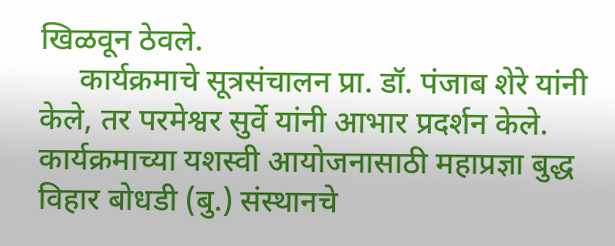खिळवून ठेवले.
     कार्यक्रमाचे सूत्रसंचालन प्रा. डॉ. पंजाब शेरे यांनी केले, तर परमेश्वर सुर्वे यांनी आभार प्रदर्शन केले. कार्यक्रमाच्या यशस्वी आयोजनासाठी महाप्रज्ञा बुद्ध विहार बोधडी (बु.) संस्थानचे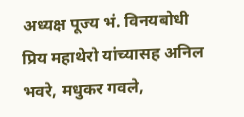अध्यक्ष पूज्य भं. विनयबोधी प्रिय महाथेरो यांच्यासह अनिल भवरे, मधुकर गवले,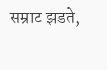सम्राट झडते,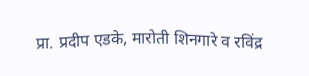प्रा. प्रदीप एडके, मारोती शिनगारे व रविंद्र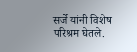सर्जे यांनी विशेष परिश्रम घेतले.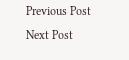Previous Post Next Post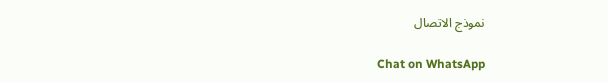نموذج الاتصال

Chat on WhatsApp